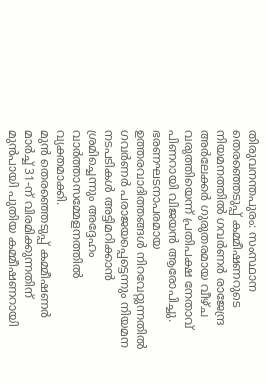തിരുവനന്തപുരം: സംസ്ഥാന തെരഞ്ഞെടുപ്പ് കമ്മീഷണറുടെ നിയമനത്തിൽ ഗവർണർ രാജേന്ദ്ര അർലേക്കർ ഗുരുതരമായ വീഴ്ച വരുത്തിയെന്ന് പ്രതിപക്ഷ നേതാവ് പിണറായി വിജയൻ ആരോപിച്ചു. ഭരണഘടനാപരമായ ഉത്തരവാദിത്തങ്ങൾ നിറവേറ്റുന്നതിൽ ഗവർണർ പരാജയപ്പെട്ടെന്നും നിയമന നടപടികൾ അട്ടിമറിക്കാൻ ശ്രമിച്ചെന്നും അദ്ദേഹം വാർത്താസമ്മേളനത്തിൽ വ്യക്തമാക്കി.
മുൻ തെരഞ്ഞെടുപ്പ് കമ്മീഷണർ മാർച്ച് 31-ന് വിരമിക്കുന്നതിന് മുൻപായി പുതിയ കമ്മീഷണറായി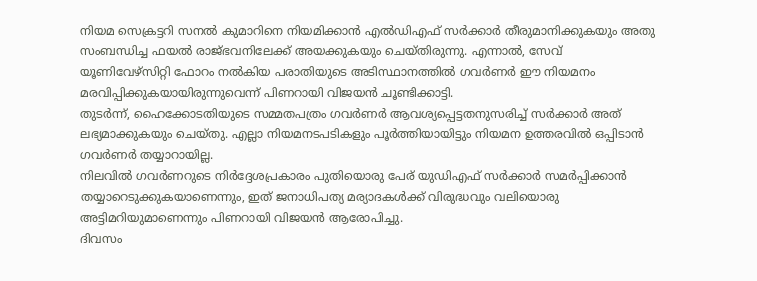നിയമ സെക്രട്ടറി സനൽ കുമാറിനെ നിയമിക്കാൻ എൽഡിഎഫ് സർക്കാർ തീരുമാനിക്കുകയും അതു സംബന്ധിച്ച ഫയൽ രാജ്ഭവനിലേക്ക് അയക്കുകയും ചെയ്തിരുന്നു. എന്നാൽ, സേവ് യൂണിവേഴ്സിറ്റി ഫോറം നൽകിയ പരാതിയുടെ അടിസ്ഥാനത്തിൽ ഗവർണർ ഈ നിയമനം മരവിപ്പിക്കുകയായിരുന്നുവെന്ന് പിണറായി വിജയൻ ചൂണ്ടിക്കാട്ടി.
തുടർന്ന്, ഹൈക്കോടതിയുടെ സമ്മതപത്രം ഗവർണർ ആവശ്യപ്പെട്ടതനുസരിച്ച് സർക്കാർ അത് ലഭ്യമാക്കുകയും ചെയ്തു. എല്ലാ നിയമനടപടികളും പൂർത്തിയായിട്ടും നിയമന ഉത്തരവിൽ ഒപ്പിടാൻ ഗവർണർ തയ്യാറായില്ല.
നിലവിൽ ഗവർണറുടെ നിർദ്ദേശപ്രകാരം പുതിയൊരു പേര് യുഡിഎഫ് സർക്കാർ സമർപ്പിക്കാൻ തയ്യാറെടുക്കുകയാണെന്നും, ഇത് ജനാധിപത്യ മര്യാദകൾക്ക് വിരുദ്ധവും വലിയൊരു അട്ടിമറിയുമാണെന്നും പിണറായി വിജയൻ ആരോപിച്ചു.
ദിവസം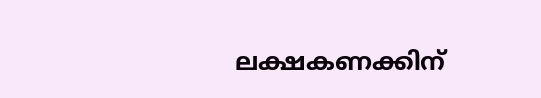ലക്ഷകണക്കിന്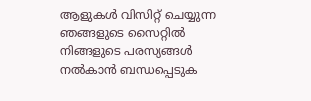ആളുകൾ വിസിറ്റ് ചെയ്യുന്ന ഞങ്ങളുടെ സൈറ്റിൽ നിങ്ങളുടെ പരസ്യങ്ങൾ നൽകാൻ ബന്ധപ്പെടുക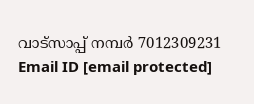വാട്സാപ്പ് നമ്പർ 7012309231 Email ID [email protected]